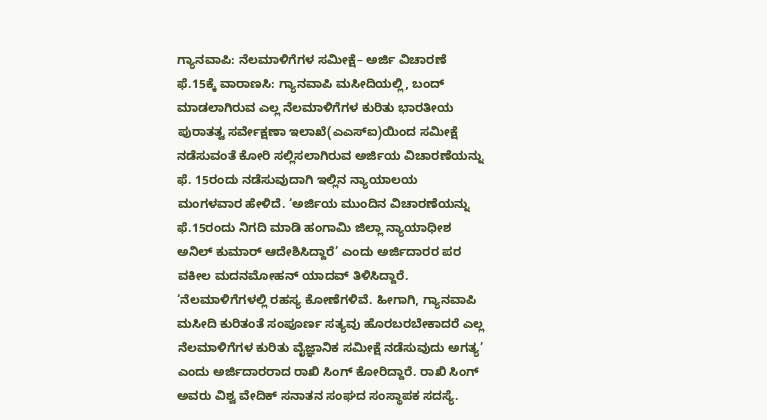ಗ್ಯಾನವಾಪಿ: ನೆಲಮಾಳಿಗೆಗಳ ಸಮೀಕ್ಷೆ– ಅರ್ಜಿ ವಿಚಾರಣೆ ಫೆ.15ಕ್ಕೆ ವಾರಾಣಸಿ: ಗ್ಯಾನವಾಪಿ ಮಸೀದಿಯಲ್ಲಿ, ಬಂದ್‌ ಮಾಡಲಾಗಿರುವ ಎಲ್ಲ ನೆಲಮಾಳಿಗೆಗಳ ಕುರಿತು ಭಾರತೀಯ ಪುರಾತತ್ವ ಸರ್ವೇಕ್ಷಣಾ ಇಲಾಖೆ(ಎಎಸ್‌ಐ)ಯಿಂದ ಸಮೀಕ್ಷೆ ನಡೆಸುವಂತೆ ಕೋರಿ ಸಲ್ಲಿಸಲಾಗಿರುವ ಅರ್ಜಿಯ ವಿಚಾರಣೆಯನ್ನು ಫೆ. 15ರಂದು ನಡೆಸುವುದಾಗಿ ಇಲ್ಲಿನ ನ್ಯಾಯಾಲಯ ಮಂಗಳವಾರ ಹೇಳಿದೆ. ‘ಅರ್ಜಿಯ ಮುಂದಿನ ವಿಚಾರಣೆಯನ್ನು ಫೆ.15ರಂದು ನಿಗದಿ ಮಾಡಿ ಹಂಗಾಮಿ ಜಿಲ್ಲಾ ನ್ಯಾಯಾಧೀಶ ಅನಿಲ್ ಕುಮಾರ್ ಆದೇಶಿಸಿದ್ದಾರೆ’ ಎಂದು ಅರ್ಜಿದಾರರ ಪರ ವಕೀಲ ಮದನಮೋಹನ್ ಯಾದವ್ ತಿಳಿಸಿದ್ದಾರೆ. ‘ನೆಲಮಾಳಿಗೆಗಳಲ್ಲಿ ರಹಸ್ಯ ಕೋಣೆಗಳಿವೆ. ಹೀಗಾಗಿ, ಗ್ಯಾನವಾಪಿ ಮಸೀದಿ ಕುರಿತಂತೆ ಸಂಪೂರ್ಣ ಸತ್ಯವು ಹೊರಬರಬೇಕಾದರೆ ಎಲ್ಲ ನೆಲಮಾಳಿಗೆಗಳ ಕುರಿತು ವೈಜ್ಞಾನಿಕ ಸಮೀಕ್ಷೆ ನಡೆಸುವುದು ಅಗತ್ಯ’ ಎಂದು ಅರ್ಜಿದಾರರಾದ ರಾಖಿ ಸಿಂಗ್‌ ಕೋರಿದ್ದಾರೆ. ರಾಖಿ ಸಿಂಗ್‌ ಅವರು ವಿಶ್ವ ವೇದಿಕ್ ಸನಾತನ ಸಂಘದ ಸಂಸ್ಥಾಪಕ ಸದಸ್ಯೆ.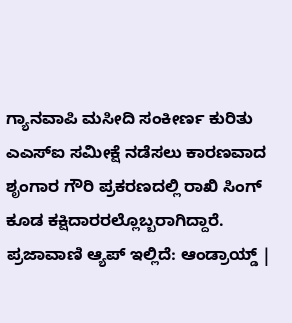ಗ್ಯಾನವಾಪಿ ಮಸೀದಿ ಸಂಕೀರ್ಣ ಕುರಿತು ಎಎಸ್‌ಐ ಸಮೀಕ್ಷೆ ನಡೆಸಲು ಕಾರಣವಾದ ಶೃಂಗಾರ ಗೌರಿ ಪ್ರಕರಣದಲ್ಲಿ ರಾಖಿ ಸಿಂಗ್‌ ಕೂಡ ಕಕ್ಷಿದಾರರಲ್ಲೊಬ್ಬರಾಗಿದ್ದಾರೆ. ಪ್ರಜಾವಾಣಿ ಆ್ಯಪ್ ಇಲ್ಲಿದೆ: ಆಂಡ್ರಾಯ್ಡ್ |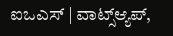ಐಒಎಸ್ | ವಾಟ್ಸ್ಆ್ಯಪ್,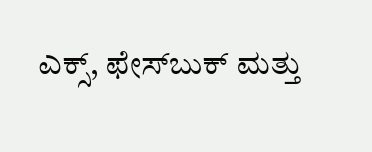ಎಕ್ಸ್, ಫೇಸ್‌ಬುಕ್ ಮತ್ತು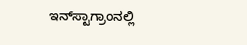ಇನ್‌ಸ್ಟಾಗ್ರಾಂನಲ್ಲಿ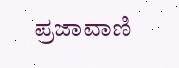ಪ್ರಜಾವಾಣಿ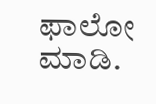ಫಾಲೋ ಮಾಡಿ.